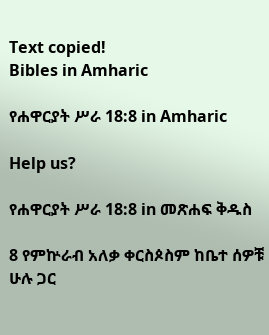Text copied!
Bibles in Amharic

የሐዋርያት ሥራ 18:8 in Amharic

Help us?

የሐዋርያት ሥራ 18:8 in መጽሐፍ ቅዱስ

8 የምኵራብ አለቃ ቀርስጶስም ከቤተ ሰዎቹ ሁሉ ጋር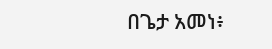በጌታ አመነ፥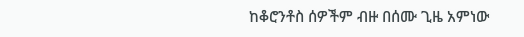ከቆሮንቶስ ሰዎችም ብዙ በሰሙ ጊዜ አምነው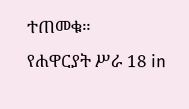ተጠመቁ።
የሐዋርያት ሥራ 18 in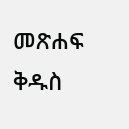መጽሐፍ ቅዱስ